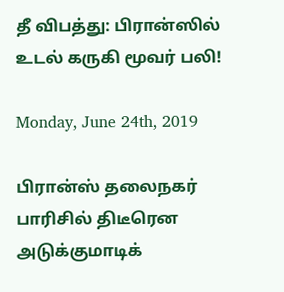தீ விபத்து: பிரான்ஸில் உடல் கருகி மூவர் பலி!

Monday, June 24th, 2019

பிரான்ஸ் தலைநகர் பாரிசில் திடீரென அடுக்குமாடிக்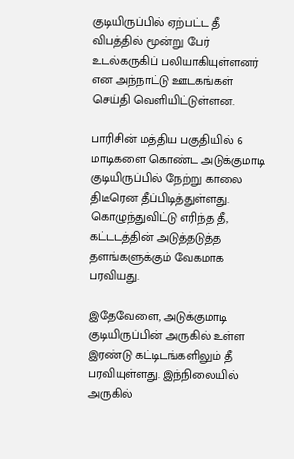குடியிருப்பில் ஏற்பட்ட தீ விபத்தில் மூன்று பேர் உடல்கருகிப் பலியாகியுள்ளனர் என அந்நாட்டு ஊடகங்கள் செய்தி வெளியிட்டுள்ளன.

பாரிசின் மத்திய பகுதியில் 6 மாடிகளை கொண்ட அடுக்குமாடி குடியிருப்பில் நேற்று காலை திடீரென தீப்பிடித்துள்ளது. கொழுந்துவிட்டு எரிந்த தீ, கட்டடத்தின் அடுத்தடுத்த தளங்களுக்கும் வேகமாக பரவியது.

இதேவேளை, அடுக்குமாடி குடியிருப்பின் அருகில் உள்ள இரண்டு கட்டிடங்களிலும் தீ பரவியுள்ளது. இந்நிலையில் அருகில்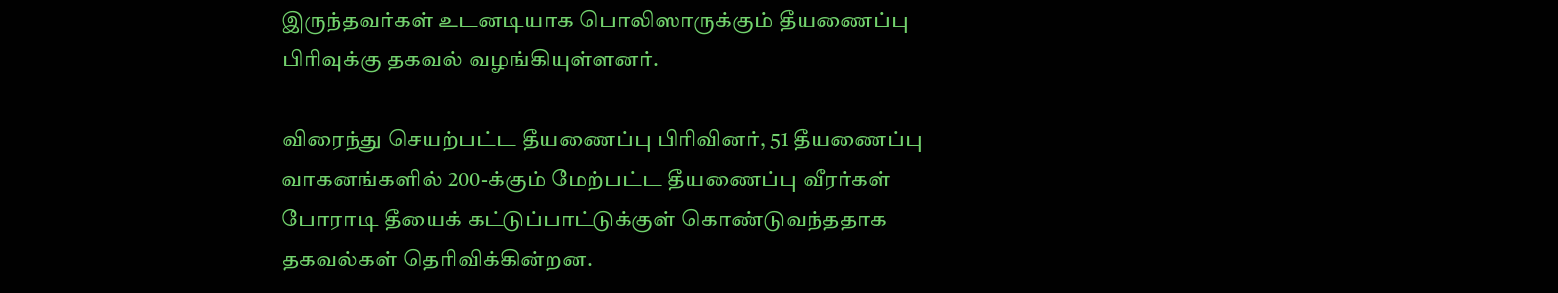இருந்தவர்கள் உடனடியாக பொலிஸாருக்கும் தீயணைப்பு பிரிவுக்கு தகவல் வழங்கியுள்ளனர்.

விரைந்து செயற்பட்ட தீயணைப்பு பிரிவினர், 51 தீயணைப்பு வாகனங்களில் 200-க்கும் மேற்பட்ட தீயணைப்பு வீரர்கள் போராடி தீயைக் கட்டுப்பாட்டுக்குள் கொண்டுவந்ததாக தகவல்கள் தெரிவிக்கின்றன.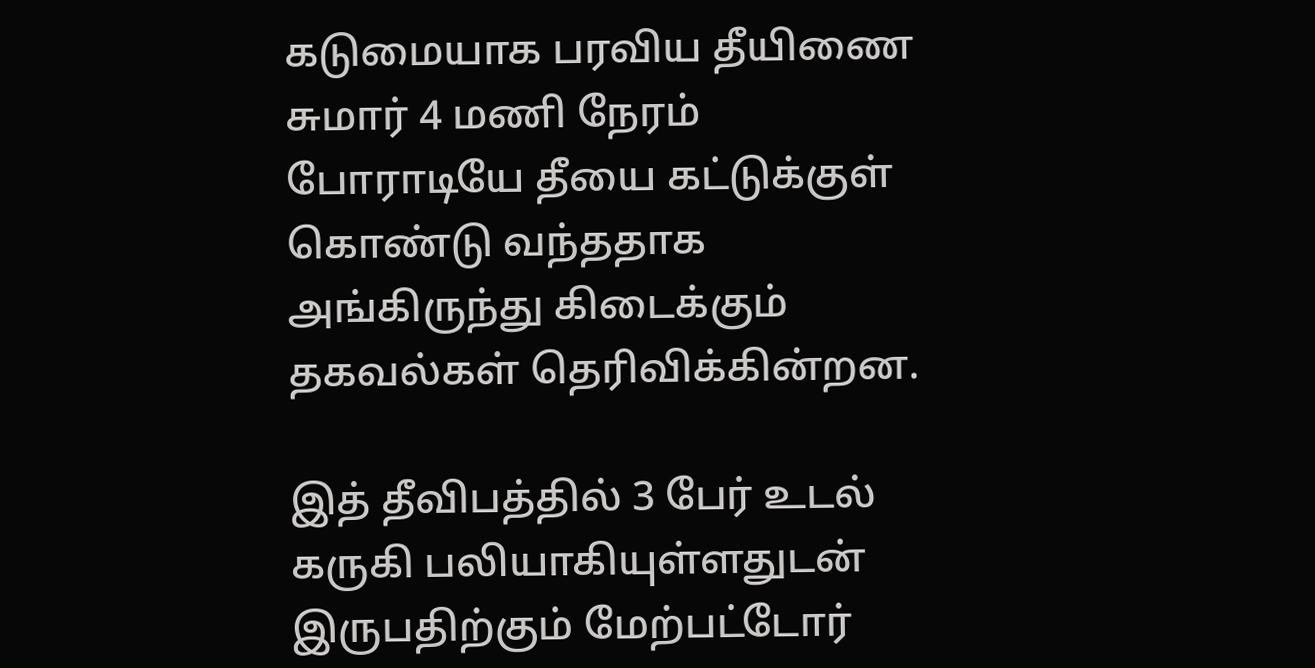கடுமையாக பரவிய தீயிணை சுமார் 4 மணி நேரம் போராடியே தீயை கட்டுக்குள் கொண்டு வந்ததாக அங்கிருந்து கிடைக்கும் தகவல்கள் தெரிவிக்கின்றன.

இத் தீவிபத்தில் 3 பேர் உடல் கருகி பலியாகியுள்ளதுடன் இருபதிற்கும் மேற்பட்டோர்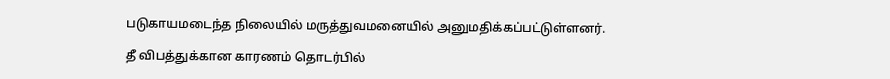படுகாயமடைந்த நிலையில் மருத்துவமனையில் அனுமதிக்கப்பட்டுள்ளனர்.

தீ விபத்துக்கான காரணம் தொடர்பில்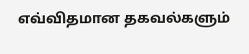எவ்விதமான தகவல்களும்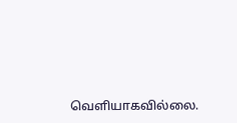வெளியாகவில்லை.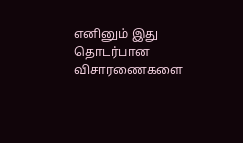எனினும் இது தொடர்பான விசாரணைகளை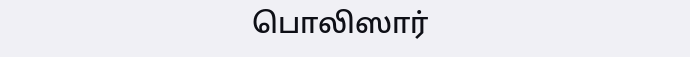பொலிஸார்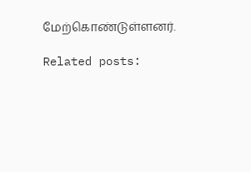மேற்கொண்டுள்ளனர்.

Related posts: